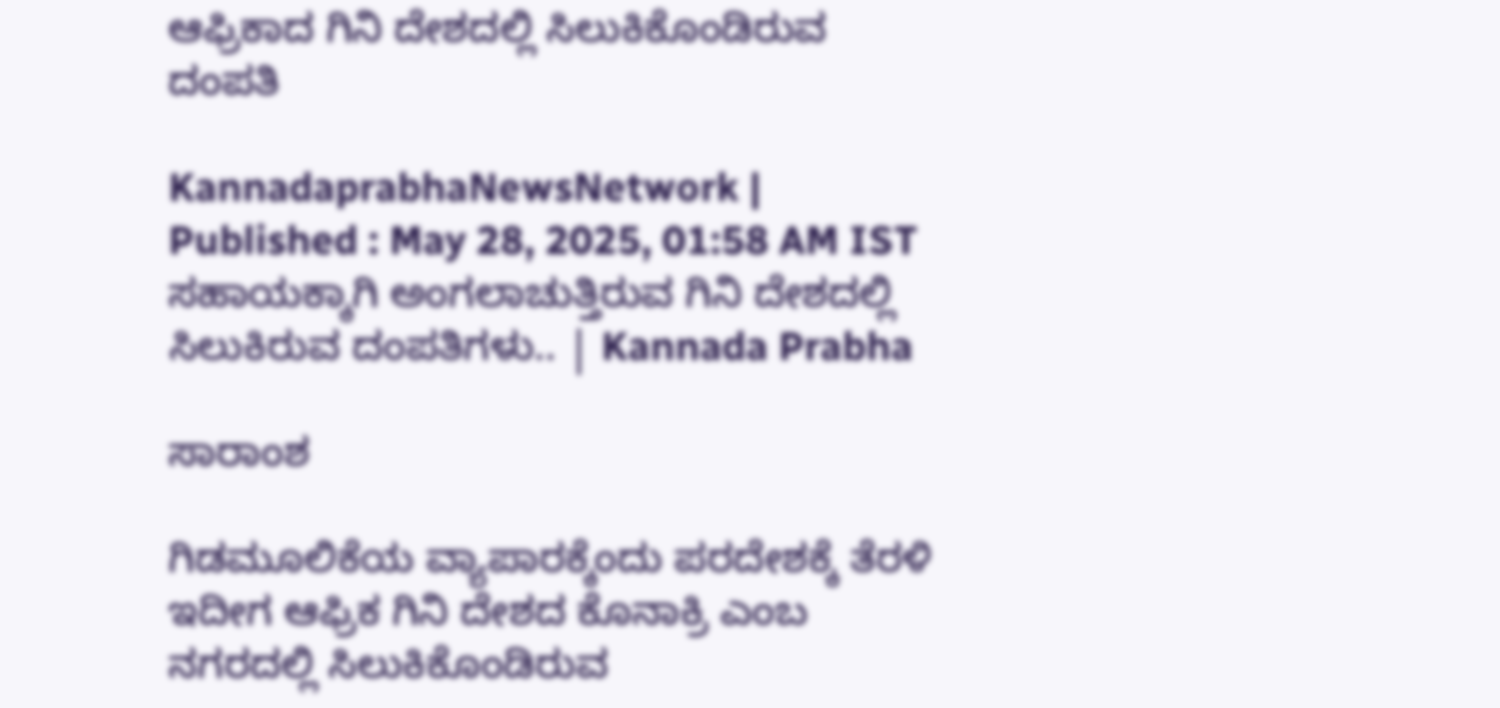ಆಫ್ರಿಕಾದ ಗಿನಿ ದೇಶದಲ್ಲಿ ಸಿಲುಕಿಕೊಂಡಿರುವ ದಂಪತಿ

KannadaprabhaNewsNetwork |
Published : May 28, 2025, 01:58 AM IST
ಸಹಾಯಕ್ಕಾಗಿ ಅಂಗಲಾಚುತ್ತಿರುವ ಗಿನಿ ದೇಶದಲ್ಲಿ ಸಿಲುಕಿರುವ ದಂಪತಿಗಳು.. | Kannada Prabha

ಸಾರಾಂಶ

ಗಿಡಮೂಲಿಕೆಯ ವ್ಯಾಪಾರಕ್ಕೆಂದು ಪರದೇಶಕ್ಕೆ ತೆರಳಿ ಇದೀಗ ಆಫ್ರಿಕ ಗಿನಿ ದೇಶದ ಕೊನಾಕ್ರಿ ಎಂಬ ನಗರದಲ್ಲಿ ಸಿಲುಕಿಕೊಂಡಿರುವ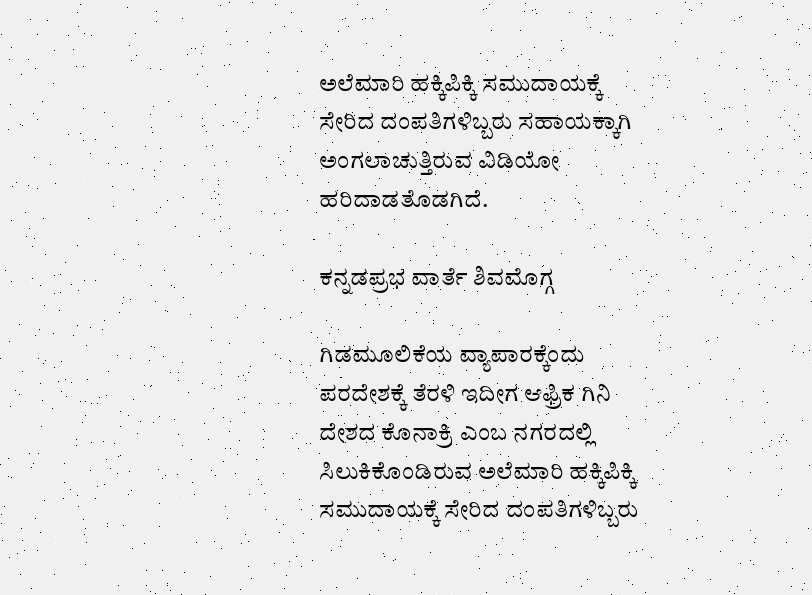ಅಲೆಮಾರಿ ಹಕ್ಕಿಪಿಕ್ಕಿ ಸಮುದಾಯಕ್ಕೆ ಸೇರಿದ ದಂಪತಿಗಳಿಬ್ಬರು ಸಹಾಯಕ್ಕಾಗಿ ಅಂಗಲಾಚುತ್ತಿರುವ ವಿಡಿಯೋ ಹರಿದಾಡತೊಡಗಿದೆ.

ಕನ್ನಡಪ್ರಭ ವಾರ್ತೆ ಶಿವಮೊಗ್ಗ

ಗಿಡಮೂಲಿಕೆಯ ವ್ಯಾಪಾರಕ್ಕೆಂದು ಪರದೇಶಕ್ಕೆ ತೆರಳಿ ಇದೀಗ ಆಫ್ರಿಕ ಗಿನಿ ದೇಶದ ಕೊನಾಕ್ರಿ ಎಂಬ ನಗರದಲ್ಲಿ ಸಿಲುಕಿಕೊಂಡಿರುವ ಅಲೆಮಾರಿ ಹಕ್ಕಿಪಿಕ್ಕಿ ಸಮುದಾಯಕ್ಕೆ ಸೇರಿದ ದಂಪತಿಗಳಿಬ್ಬರು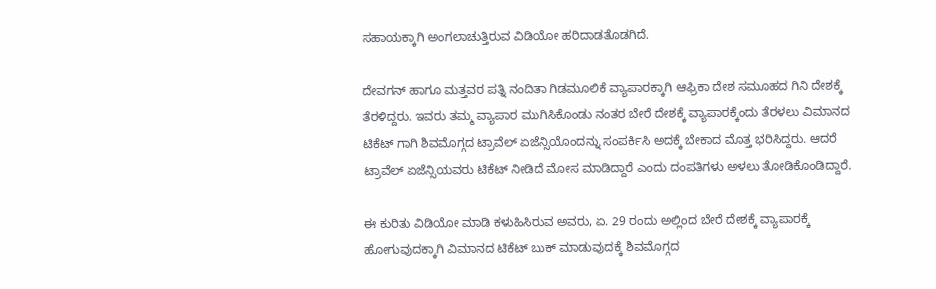ಸಹಾಯಕ್ಕಾಗಿ ಅಂಗಲಾಚುತ್ತಿರುವ ವಿಡಿಯೋ ಹರಿದಾಡತೊಡಗಿದೆ.

ದೇವಗನ್ ಹಾಗೂ ಮತ್ತವರ ಪತ್ನಿ ನಂದಿತಾ ಗಿಡಮೂಲಿಕೆ ವ್ಯಾಪಾರಕ್ಕಾಗಿ ಆಫ್ರಿಕಾ ದೇಶ ಸಮೂಹದ ಗಿನಿ ದೇಶಕ್ಕೆ ತೆರಳಿದ್ದರು. ಇವರು ತಮ್ಮ ವ್ಯಾಪಾರ ಮುಗಿಸಿಕೊಂಡು ನಂತರ ಬೇರೆ ದೇಶಕ್ಕೆ ವ್ಯಾಪಾರಕ್ಕೆಂದು ತೆರಳಲು ವಿಮಾನದ ಟಿಕೆಟ್ ಗಾಗಿ ಶಿವಮೊಗ್ಗದ ಟ್ರಾವೆಲ್ ಏಜೆನ್ಸಿಯೊಂದನ್ನು ಸಂಪರ್ಕಿಸಿ ಅದಕ್ಕೆ ಬೇಕಾದ ಮೊತ್ತ ಭರಿಸಿದ್ದರು. ಆದರೆ ಟ್ರಾವೆಲ್ ಏಜೆನ್ಸಿಯವರು ಟಿಕೆಟ್ ನೀಡಿದೆ ಮೋಸ ಮಾಡಿದ್ದಾರೆ ಎಂದು ದಂಪತಿಗಳು ಅಳಲು ತೋಡಿಕೊಂಡಿದ್ದಾರೆ.

ಈ ಕುರಿತು ವಿಡಿಯೋ ಮಾಡಿ ಕಳುಹಿಸಿರುವ ಅವರು, ಏ. 29 ರಂದು ಅಲ್ಲಿಂದ ಬೇರೆ ದೇಶಕ್ಕೆ ವ್ಯಾಪಾರಕ್ಕೆ ಹೋಗುವುದಕ್ಕಾಗಿ ವಿಮಾನದ ಟಿಕೆಟ್ ಬುಕ್ ಮಾಡುವುದಕ್ಕೆ ಶಿವಮೊಗ್ಗದ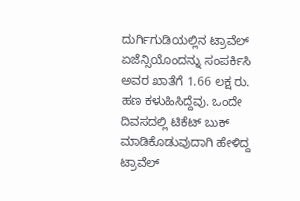ದುರ್ಗಿಗುಡಿಯಲ್ಲಿನ ಟ್ರಾವೆಲ್ ಏಜೆನ್ಸಿಯೊಂದನ್ನು ಸಂಪರ್ಕಿಸಿ ಅವರ ಖಾತೆಗೆ 1.66 ಲಕ್ಷ ರು. ಹಣ ಕಳುಹಿಸಿದ್ದೆವು. ಒಂದೇ ದಿವಸದಲ್ಲಿ ಟಿಕೆಟ್ ಬುಕ್ ಮಾಡಿಕೊಡುವುದಾಗಿ ಹೇಳಿದ್ದ ಟ್ರಾವೆಲ್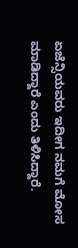ಏಜೆನ್ಸಿಯವರು ಇದೀಗ ನಮಗೆ ಮೋಸ ಮಾಡಿದ್ದಾರೆ ಎಂದು ತಿಳಿಸಿದ್ದಾರೆ.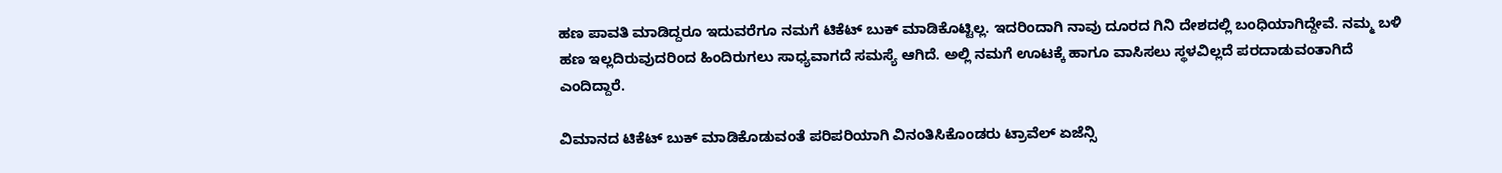ಹಣ ಪಾವತಿ ಮಾಡಿದ್ದರೂ ಇದುವರೆಗೂ ನಮಗೆ ಟಿಕೆಟ್ ಬುಕ್ ಮಾಡಿಕೊಟ್ಟಿಲ್ಲ. ಇದರಿಂದಾಗಿ ನಾವು ದೂರದ ಗಿನಿ ದೇಶದಲ್ಲಿ ಬಂಧಿಯಾಗಿದ್ದೇವೆ. ನಮ್ಮ ಬಳಿ ಹಣ ಇಲ್ಲದಿರುವುದರಿಂದ ಹಿಂದಿರುಗಲು ಸಾಧ್ಯವಾಗದೆ ಸಮಸ್ಯೆ ಆಗಿದೆ. ಅಲ್ಲಿ ನಮಗೆ ಊಟಕ್ಕೆ ಹಾಗೂ ವಾಸಿಸಲು ಸ್ಥಳವಿಲ್ಲದೆ ಪರದಾಡುವಂತಾಗಿದೆ ಎಂದಿದ್ದಾರೆ.

ವಿಮಾನದ ಟಿಕೆಟ್ ಬುಕ್ ಮಾಡಿಕೊಡುವಂತೆ ಪರಿಪರಿಯಾಗಿ ವಿನಂತಿಸಿಕೊಂಡರು ಟ್ರಾವೆಲ್ ಏಜೆನ್ಸಿ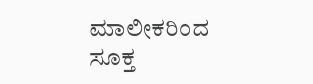ಮಾಲೀಕರಿಂದ ಸೂಕ್ತ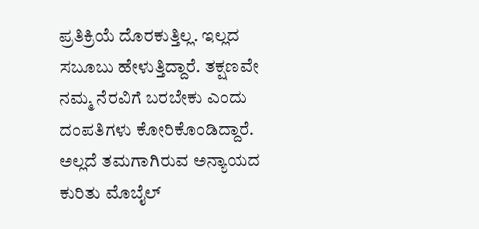ಪ್ರತಿಕ್ರಿಯೆ ದೊರಕುತ್ತಿಲ್ಲ. ಇಲ್ಲದ ಸಬೂಬು ಹೇಳುತ್ತಿದ್ದಾರೆ. ತಕ್ಷಣವೇ ನಮ್ಮ ನೆರವಿಗೆ ಬರಬೇಕು ಎಂದು ದಂಪತಿಗಳು ಕೋರಿಕೊಂಡಿದ್ದಾರೆ. ಅಲ್ಲದೆ ತಮಗಾಗಿರುವ ಅನ್ಯಾಯದ ಕುರಿತು ಮೊಬೈಲ್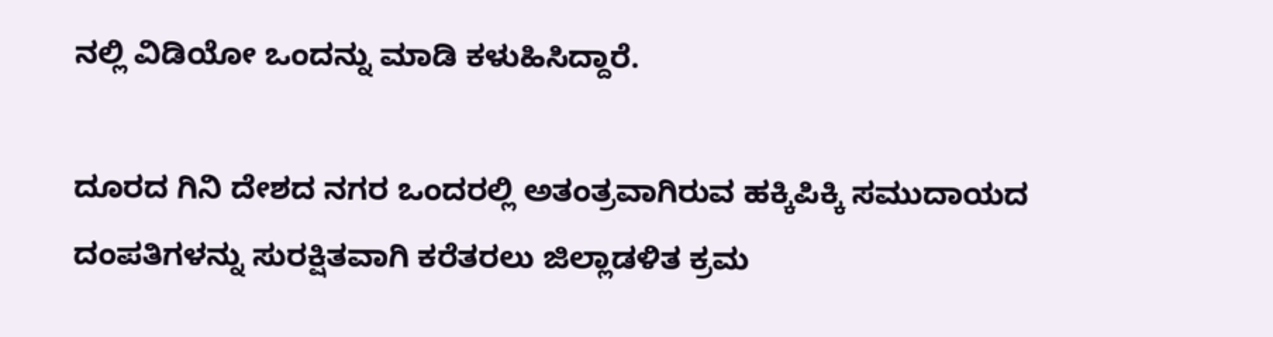ನಲ್ಲಿ ವಿಡಿಯೋ ಒಂದನ್ನು ಮಾಡಿ ಕಳುಹಿಸಿದ್ದಾರೆ.

ದೂರದ ಗಿನಿ ದೇಶದ ನಗರ ಒಂದರಲ್ಲಿ ಅತಂತ್ರವಾಗಿರುವ ಹಕ್ಕಿಪಿಕ್ಕಿ ಸಮುದಾಯದ ದಂಪತಿಗಳನ್ನು ಸುರಕ್ಷಿತವಾಗಿ ಕರೆತರಲು ಜಿಲ್ಲಾಡಳಿತ ಕ್ರಮ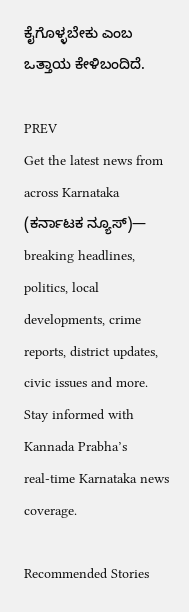ಕೈಗೊಳ್ಳಬೇಕು ಎಂಬ ಒತ್ತಾಯ ಕೇಳಿಬಂದಿದೆ.

PREV
Get the latest news from across Karnataka (ಕರ್ನಾಟಕ ನ್ಯೂಸ್)— breaking headlines, politics, local developments, crime reports, district updates, civic issues and more. Stay informed with Kannada Prabha’s real‑time Karnataka news coverage.

Recommended Stories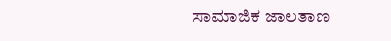ಸಾಮಾಜಿಕ ಜಾಲತಾಣ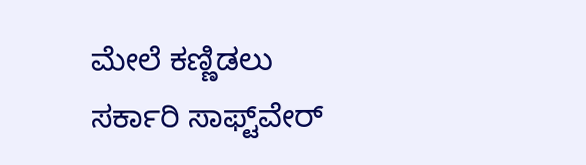ಮೇಲೆ ಕಣ್ಣಿಡಲು ಸರ್ಕಾರಿ ಸಾಫ್ಟ್‌ವೇರ್‌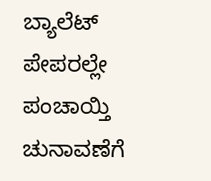ಬ್ಯಾಲೆಟ್‌ ಪೇಪರಲ್ಲೇ ಪಂಚಾಯ್ತಿ ಚುನಾವಣೆಗೆ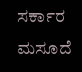ಸರ್ಕಾರ ಮಸೂದೆ